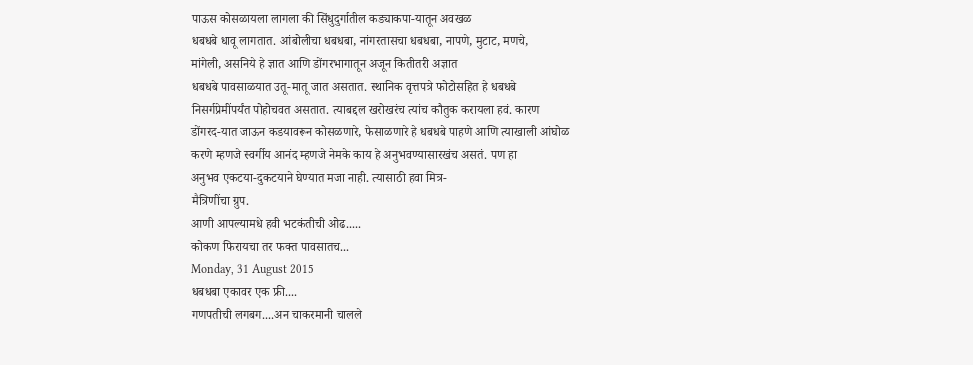पाऊस कोसळायला लागला की सिंधुदुर्गातील कड्याकपा-यातून अवखळ
धबधबे धावू लागतात. आंबोलीचा धबधबा, नांगरतासचा धबधबा, नापणे, मुटाट, मणचे,
मांगेली, असनिये हे ज्ञात आणि डोंगरभागातून अजून कितीतरी अज्ञात
धबधबे पावसाळयात उतू-मातू जात असतात. स्थानिक वृत्तपत्रे फोटोसहित हे धबधबे
निसर्गप्रेमींपर्यंत पोहोचवत असतात. त्याबद्दल खरोखरंच त्यांच कौतुक करायला हवं. कारण
डोंगरद-यात जाऊन कडयावरून कोसळणारे, फेसाळणारे हे धबधबे पाहणे आणि त्याखाली आंघोळ
करणे म्हणजे स्वर्गीय आनंद म्हणजे नेमके काय हे अनुभवण्यासारखंच असतं. पण हा
अनुभव एकटया-दुकटयाने घेण्यात मजा नाही. त्यासाठी हवा मित्र-
मैत्रिणींचा ग्रुप.
आणी आपल्यामधे हवी भटकंतीची ओढ.....
कोकण फिरायचा तर फक्त पावसातच...
Monday, 31 August 2015
धबधबा एकावर एक फ्री....
गणपतीची लगबग....अन चाकरमानी चालले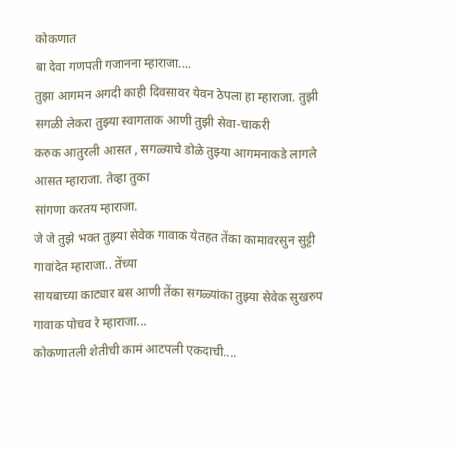कोकणात
बा देवा गणपती गजानना म्हाराजा....
तुझा आगमन अगदी काही दिवसावर येवन ठेपला हा म्हाराजा. तुझी
सगळी लेकरा तुझ्या स्वागताक आणी तुझी सेवा-चाकरी
करुक आतुरली आसत , सगळ्याचे डोळे तुझ्या आगमनाकडे लागले आसत म्हाराजा. तेव्हा तुका
सांगणा करतय म्हाराजा.
जे जे तुझे भक्त तुझ्या सेवेक गावाक येतहत तेंका कामावरसुन सुट्टी गावांदेत म्हाराजा.. तेंच्या
सायबाच्या काट्यार बस आणी तेंका सगळ्यांका तुझ्या सेवेक सुखरुप गावाक पोचव रे म्हाराजा...
कोकणातली शेतीची कामं आटपली एकदाची....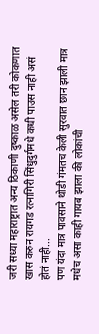जरी सध्या महाराष्ट्रात अन्य ठिकाणी दुष्काळ असेल तरी कोकणात खास करुन रायगड रत्नागिरी सिंधुदुर्गमधे कधी पाउस नाही असं होतं नाही...
पण यंदा मात्र पावसाने थोडी गंमतच केली सुरवात छान झाली मात्र मधेच असा काही गायब झाला की लोकांची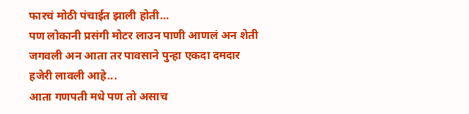फारचं मोठी पंचाईत झाली होती...
पण लोकानी प्रसंगी मोटर लाउन पाणी आणलं अन शेती जगवली अन आता तर पावसाने पुन्हा एकदा दमदार हजेरी लावली आहे...
आता गणपती मधे पण तो असाच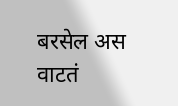बरसेल अस वाटतं